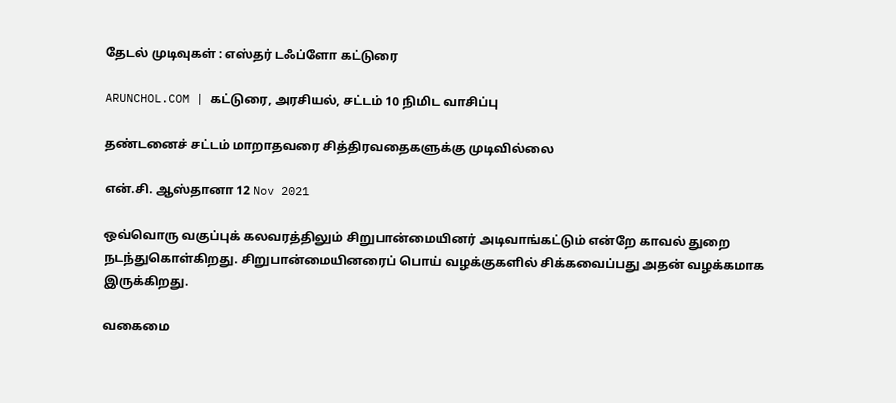தேடல் முடிவுகள் : எஸ்தர் டஃப்ளோ கட்டுரை

ARUNCHOL.COM | கட்டுரை, அரசியல், சட்டம் 10 நிமிட வாசிப்பு

தண்டனைச் சட்டம் மாறாதவரை சித்திரவதைகளுக்கு முடிவில்லை

என்.சி. ஆஸ்தானா 12 Nov 2021

ஒவ்வொரு வகுப்புக் கலவரத்திலும் சிறுபான்மையினர் அடிவாங்கட்டும் என்றே காவல் துறை நடந்துகொள்கிறது. சிறுபான்மையினரைப் பொய் வழக்குகளில் சிக்கவைப்பது அதன் வழக்கமாக இருக்கிறது.

வகைமை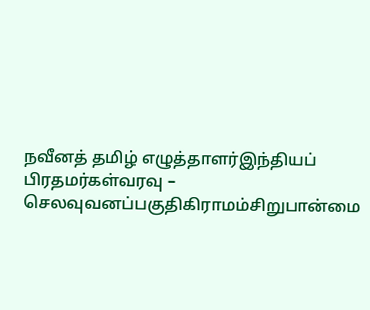நவீனத் தமிழ் எழுத்தாளர்இந்தியப் பிரதமர்கள்வரவு – செலவுவனப்பகுதிகிராமம்சிறுபான்மை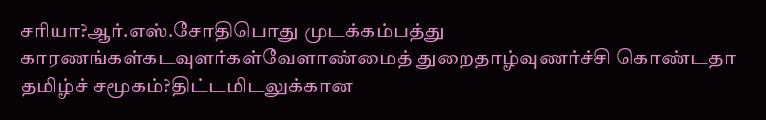சரியா?ஆர்.எஸ்.சோதிபொது முடக்கம்பத்து காரணங்கள்கடவுளர்கள்வேளாண்மைத் துறைதாழ்வுணர்ச்சி கொண்டதா தமிழ்ச் சமூகம்?திட்டமிடலுக்கான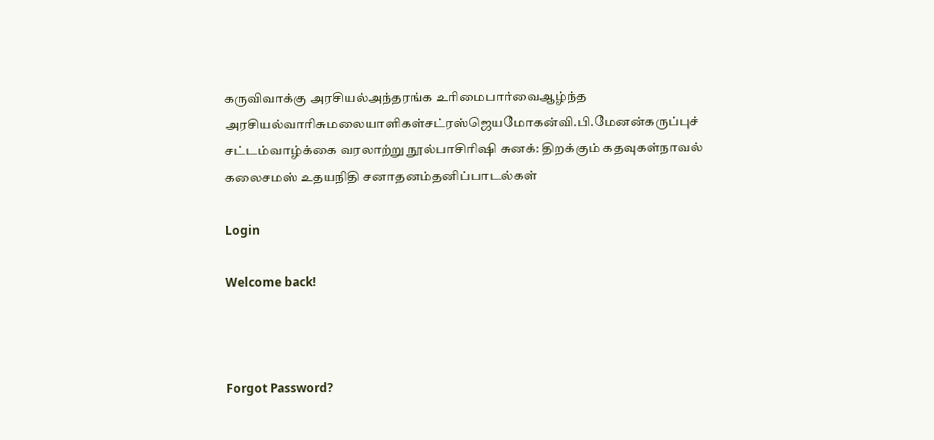கருவிவாக்கு அரசியல்அந்தரங்க உரிமைபார்வைஆழ்ந்த அரசியல்வாரிசுமலையாளிகள்சட்ரஸ்ஜெயமோகன்வி.பி.மேனன்கருப்புச் சட்டம்வாழ்க்கை வரலாற்று நூல்பாசிரிஷி சுனக்: திறக்கும் கதவுகள்நாவல் கலைசமஸ் உதயநிதி சனாதனம்தனிப்பாடல்கள்

Login

Welcome back!



Forgot Password?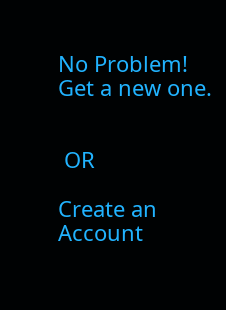No Problem! Get a new one.


 OR

Create an Account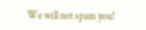We will not spam you!